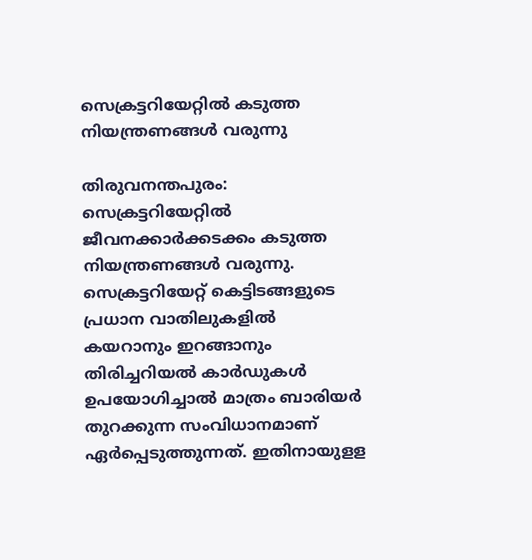സെക്രട്ടറിയേറ്റില്‍ കടുത്ത നിയന്ത്രണങ്ങള്‍ വരുന്നു

തിരുവനന്തപുരം: സെക്രട്ടറിയേറ്റില്‍ ജീവനക്കാര്‍ക്കടക്കം കടുത്ത നിയന്ത്രണങ്ങള്‍ വരുന്നു. സെക്രട്ടറിയേറ്റ്‌ കെട്ടിടങ്ങളുടെ പ്രധാന വാതിലുകളില്‍ കയറാനും ഇറങ്ങാനും തിരിച്ചറിയല്‍ കാര്‍ഡുകള്‍ ഉപയോഗിച്ചാല്‍ മാത്രം ബാരിയര്‍ തുറക്കുന്ന സംവിധാനമാണ്‌ ഏര്‍പ്പെടുത്തുന്നത്‌. ഇതിനായുളള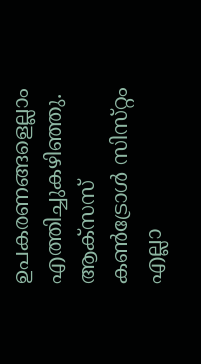ഉപകരണങ്ങളെല്ലാം എത്തിച്ചുകഴിഞ്ഞു. ആക്‌സസ്‌ കണ്‍ട്രോള്‍ സിസ്‌റ്റം എല്ലാ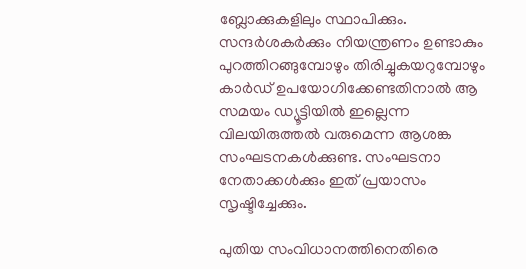ബ്ലോക്കുകളിലും സ്ഥാപിക്കും. സന്ദര്‍ശകര്‍ക്കും നിയന്ത്രണം ഉണ്ടാകും പുറത്തിറങ്ങുമ്പോഴും തിരിച്ചുകയറുമ്പോഴും കാര്‍ഡ്‌ ഉപയോഗിക്കേണ്ടതിനാല്‍ ആ സമയം ഡ്യൂട്ടിയില്‍ ഇല്ലെന്ന വിലയിരുത്തല്‍ വരുമെന്ന ആശങ്ക സംഘടനകള്‍ക്കുണ്ട. സംഘടനാ നേതാക്കള്‍ക്കും ഇത്‌ പ്രയാസം സൃഷ്ടിച്ചേക്കും.

പുതിയ സംവിധാനത്തിനെതിരെ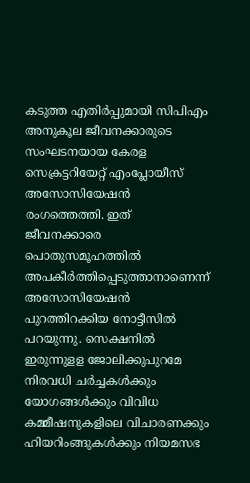കടുത്ത എതിര്‍പ്പുമായി സിപിഎം അനുകൂല ജീവനക്കാരുടെ സംഘടനയായ കേരള സെക്രട്ടറിയേറ്റ് എംപ്ലോയീസ്‌ അസോസിയേഷന്‍ രംഗത്തെത്തി. ഇത്‌ ജീവനക്കാരെ പൊതുസമൂഹത്തില്‍ അപകീര്‍ത്തിപ്പെടുത്താനാണെന്ന്‌ അസോസിയേഷന്‍ പുറത്തിറക്കിയ നോട്ടീസില്‍ പറയുന്നു. സെക്ഷനില്‍ ഇരുന്നുളള ജോലിക്കുപുറമേ നിരവധി ചര്‍ച്ചകള്‍ക്കും യോഗങ്ങള്‍ക്കും വിവിധ കമ്മീഷനുകളിലെ വിചാരണക്കും ഹിയറിംങ്ങുകള്‍ക്കും നിയമസഭ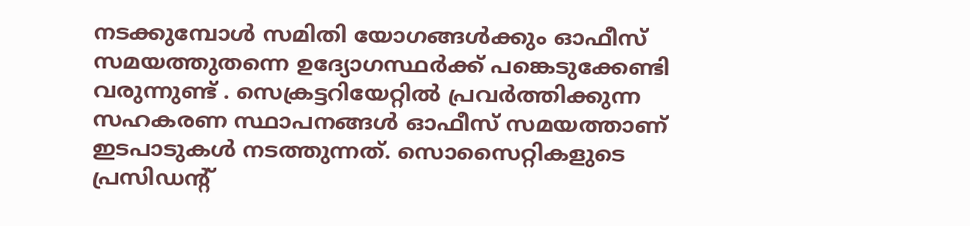നടക്കുമ്പോള്‍ സമിതി യോഗങ്ങള്‍ക്കും ഓഫീസ്‌ സമയത്തുതന്നെ ഉദ്യോഗസ്ഥര്‍ക്ക്‌ പങ്കെടുക്കേണ്ടി വരുന്നുണ്ട് . സെക്രട്ടറിയേറ്റില്‍ പ്രവര്‍ത്തിക്കുന്ന സഹകരണ സ്ഥാപനങ്ങള്‍ ഓഫീസ്‌ സമയത്താണ് ഇടപാടുകള്‍ നടത്തുന്നത്‌. സൊസൈറ്റികളുടെ പ്രസിഡന്റ്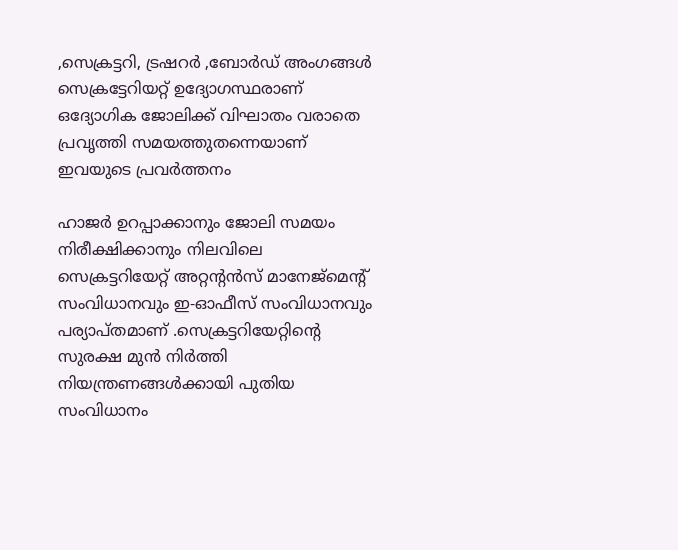,സെക്രട്ടറി, ട്രഷറര്‍ ,ബോര്‍ഡ്‌ അംഗങ്ങള്‍ സെക്രട്ടേറിയറ്റ് ഉദ്യോഗസ്ഥരാണ്‌ ഒദ്യോഗിക ജോലിക്ക്‌ വിഘാതം വരാതെ പ്രവൃത്തി സമയത്തുതന്നെയാണ്‌ ഇവയുടെ പ്രവര്‍ത്തനം

ഹാജര്‍ ഉറപ്പാക്കാനും ജോലി സമയം നിരീക്ഷിക്കാനും നിലവിലെ സെക്രട്ടറിയേറ്റ്‌ അറ്റന്റന്‍സ്‌ മാനേജ്‌മെന്റ് സംവിധാനവും ഇ-ഓഫീസ്‌ സംവിധാനവും പര്യാപ്‌തമാണ്‌ .സെക്രട്ടറിയേറ്റിന്റെ സുരക്ഷ മുന്‍ നിര്‍ത്തി നിയന്ത്രണങ്ങള്‍ക്കായി പുതിയ സംവിധാനം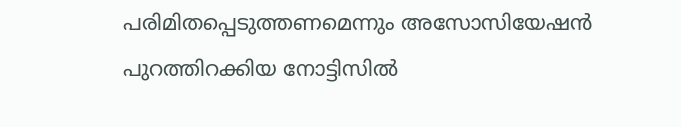പരിമിതപ്പെടുത്തണമെന്നും അസോസിയേഷന്‍ പുറത്തിറക്കിയ നോട്ടിസില്‍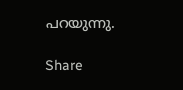പറയുന്നു.

Share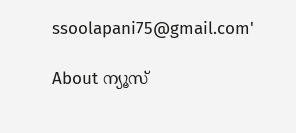ssoolapani75@gmail.com'

About ന്യൂസ്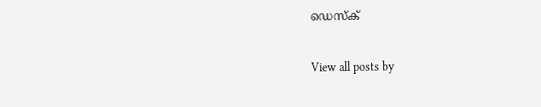ഡെസ്ക്

View all posts by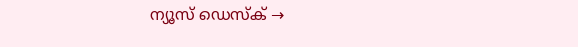ന്യൂസ് ഡെസ്ക് →